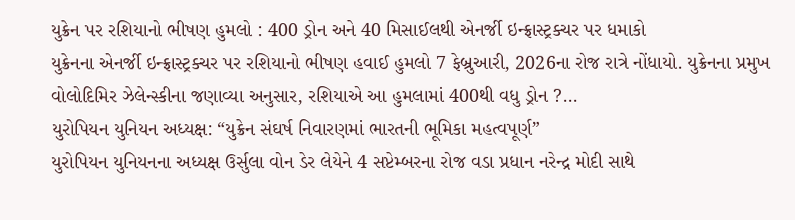યુક્રેન પર રશિયાનો ભીષણ હુમલો : 400 ડ્રોન અને 40 મિસાઈલથી એનર્જી ઇન્ફ્રાસ્ટ્રક્ચર પર ધમાકો
યુક્રેનના એનર્જી ઇન્ફ્રાસ્ટ્રક્ચર પર રશિયાનો ભીષણ હવાઈ હુમલો 7 ફેબ્રુઆરી, 2026ના રોજ રાત્રે નોંધાયો. યુક્રેનના પ્રમુખ વોલોદિમિર ઝેલેન્સ્કીના જણાવ્યા અનુસાર, રશિયાએ આ હુમલામાં 400થી વધુ ડ્રોન ?...
યુરોપિયન યુનિયન અધ્યક્ષ: “યુક્રેન સંઘર્ષ નિવારણમાં ભારતની ભૂમિકા મહત્વપૂર્ણ”
યુરોપિયન યુનિયનના અધ્યક્ષ ઉર્સુલા વોન ડેર લેયેને 4 સપ્ટેમ્બરના રોજ વડા પ્રધાન નરેન્દ્ર મોદી સાથે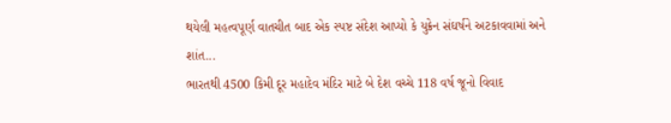થયેલી મહત્વપૂર્ણ વાતચીત બાદ એક સ્પષ્ટ સંદેશ આપ્યો કે યુક્રેન સંઘર્ષને અટકાવવામાં અને શાંત...
ભારતથી 4500 કિમી દૂર મહાદેવ મંદિર માટે બે દેશ વચ્ચે 118 વર્ષ જૂનો વિવાદ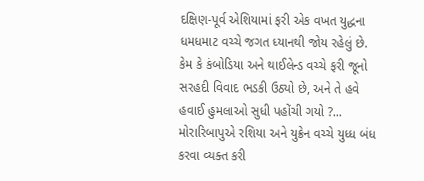દક્ષિણ-પૂર્વ એશિયામાં ફરી એક વખત યુદ્ધના ધમધમાટ વચ્ચે જગત ધ્યાનથી જોય રહેલું છે. કેમ કે કંબોડિયા અને થાઈલેન્ડ વચ્ચે ફરી જૂનો સરહદી વિવાદ ભડકી ઉઠ્યો છે, અને તે હવે હવાઈ હુમલાઓ સુધી પહોંચી ગયો ?...
મોરારિબાપુએ રશિયા અને યુક્રેન વચ્ચે યુધ્ધ બંધ કરવા વ્યક્ત કરી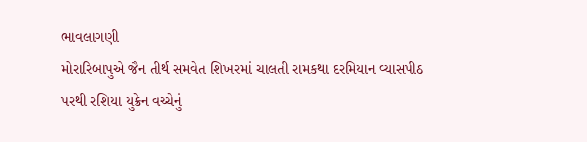ભાવલાગણી
મોરારિબાપુએ જૈન તીર્થ સમવેત શિખરમાં ચાલતી રામકથા દરમિયાન વ્યાસપીઠ પરથી રશિયા યુક્રેન વચ્ચેનું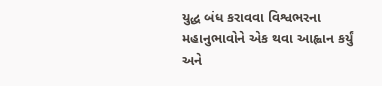યુદ્ધ બંધ કરાવવા વિશ્વભરના મહાનુભાવોને એક થવા આહ્વાન કર્યું અને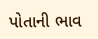પોતાની ભાવ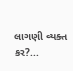લાગણી વ્યક્ત કર?...